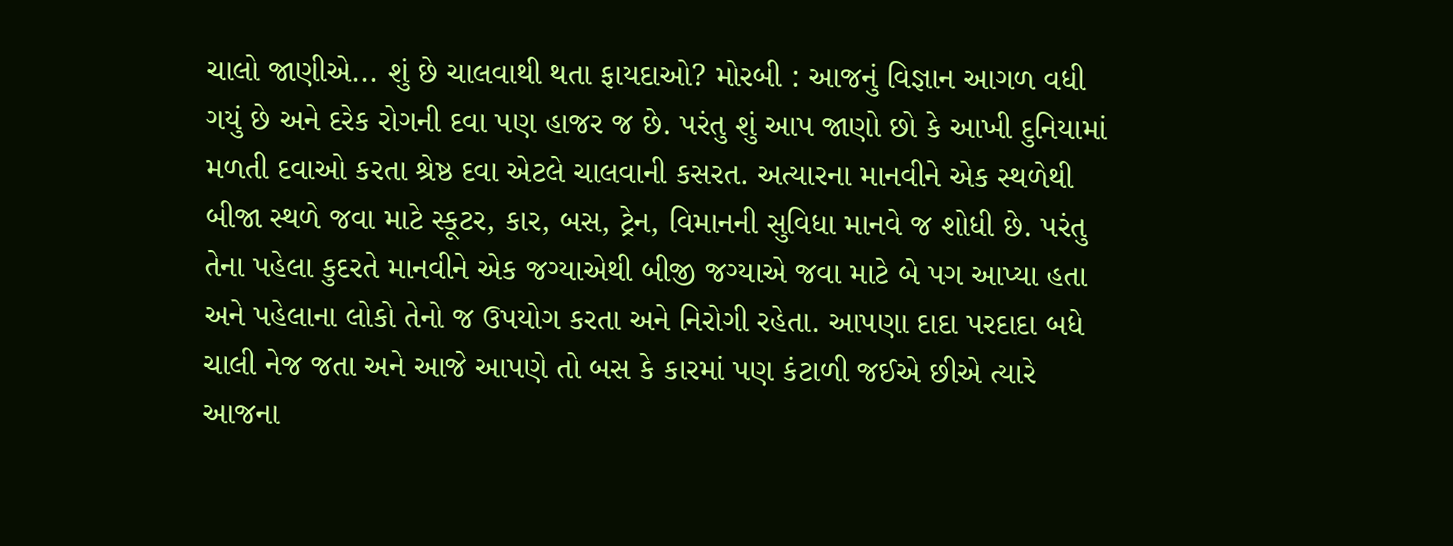ચાલો જાણીએ... શું છે ચાલવાથી થતા ફાયદાઓ? મોરબી : આજનું વિજ્ઞાન આગળ વધી ગયું છે અને દરેક રોગની દવા પણ હાજર જ છે. પરંતુ શું આપ જાણો છો કે આખી દુનિયામાં મળતી દવાઓ કરતા શ્રેષ્ઠ દવા એટલે ચાલવાની કસરત. અત્યારના માનવીને એક સ્થળેથી બીજા સ્થળે જવા માટે સ્કૂટર, કાર, બસ, ટ્રેન, વિમાનની સુવિધા માનવે જ શોધી છે. પરંતુ તેના પહેલા કુદરતે માનવીને એક જગ્યાએથી બીજી જગ્યાએ જવા માટે બે પગ આપ્યા હતા અને પહેલાના લોકો તેનો જ ઉપયોગ કરતા અને નિરોગી રહેતા. આપણા દાદા પરદાદા બધે ચાલી નેજ જતા અને આજે આપણે તો બસ કે કારમાં પણ કંટાળી જઈએ છીએ ત્યારે આજના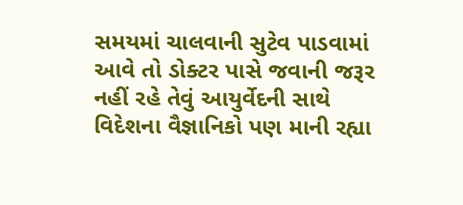સમયમાં ચાલવાની સુટેવ પાડવામાં આવે તો ડોક્ટર પાસે જવાની જરૂર નહીં રહે તેવું આયુર્વેદની સાથે વિદેશના વૈજ્ઞાનિકો પણ માની રહ્યા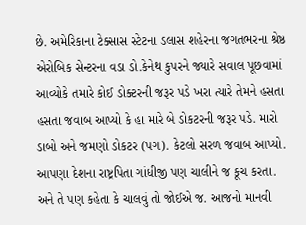છે. અમેરિકાના ટેક્સાસ સ્ટેટના ડલાસ શહેરના જગતભરના શ્રેષ્ઠ એરોબિક સેન્ટરના વડા ડો.કેનેથ કુપરને જ્યારે સવાલ પૂછવામાં આવ્યોકે તમારે કોઈ ડોક્ટરની જરૂર પડે ખરા ત્યારે તેમને હસતા હસતા જવાબ આપ્યો કે હા મારે બે ડોકટરની જરૂર પડે. મારો ડાબો અને જમણો ડોકટર (પગ). કેટલો સરળ જવાબ આપ્યો. આપણા દેશના રાષ્ટ્રપિતા ગાંધીજી પણ ચાલીને જ કૂચ કરતા. અને તે પણ કહેતા કે ચાલવું તો જોઈએ જ. આજનો માનવી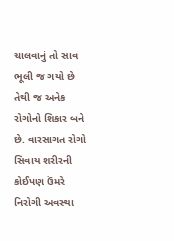ચાલવાનું તો સાવ ભૂલી જ ગયો છે તેથી જ અનેક રોગોનો શિકાર બને છે. વારસાગત રોગો સિવાય શરીરની કોઈપણ ઉંમરે નિરોગી અવસ્થા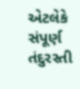એટલેકે સંપૂર્ણ તંદુરસ્તી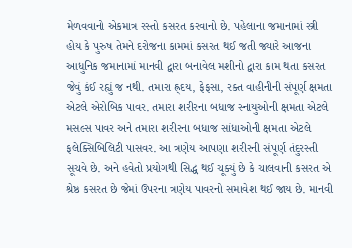મેળવવાનો એકમાત્ર રસ્તો કસરત કરવાનો છે. પહેલાના જમાનામાં સ્ત્રી હોય કે પુરુષ તેમને દરોજના કામમાં કસરત થઈ જતી જ્યારે આજના આધુનિક જમાનામાં માનવી દ્વારા બનાવેલ મશીનો દ્વારા કામ થતા કસરત જેવું કંઈ રહ્યું જ નથી. તમારા હ્ર્દય, ફેફસા, રક્ત વાહીનીની સંપૂર્ણ ક્ષમતા એટલે એરોબિક પાવર. તમારા શરીરના બધાજ સ્નાયુઓની ક્ષમતા એટલે મસલ્સ પાવર અને તમારા શરીરના બધાજ સાંધાઓની ક્ષમતા એટલે ફલેક્સિબિલિટી પાસવર. આ ત્રણેય આપણા શરીરની સંપૂર્ણ તંદુરસ્તી સૂચવે છે. અને હવેતો પ્રયોગથી સિદ્ધ થઈ ચૂક્યું છે કે ચાલવાની કસરત એ શ્રેષ્ઠ કસરત છે જેમાં ઉપરના ત્રણેય પાવરનો સમાવેશ થઈ જાય છે. માનવી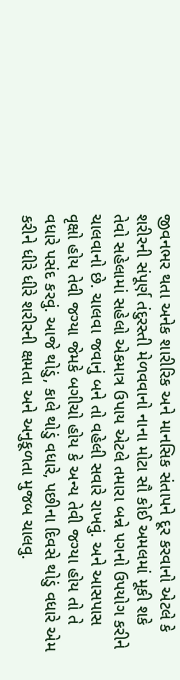જીવનભર થતા અનેક શારીરિક અને માનસિક સંતાપને દૂર કરવાનો એટલે કે શરીરની સંપૂર્ણ તંદુરસ્તી મેળવવાનો નાના મોટા સૌ કોઈ અમલમાં મૂકી શકે તેવો સહેલામાં સહેલો એકમાત્ર ઉપાય એટલે તમારા બન્ને પગનો ઉપયોગ કરીને ચાલવાનો છે. ચાલવા જવાનું બને તો વહેલી સવારે રાખવું. અને આસપાસ વૃક્ષો હોય તેવી જગ્યા જેમકે બગીચો હોય કે અન્ય તેવી જગ્યા હોય તો તે વધારે પસંદ કરવું. આજે થોડું, કાલે થોડું વધારે, પછીના દિવસે થોડું વધારે એમ કરીને ધીરે ધીરે શરીરની ક્ષમતા અને અનુકૂળતા મુજબ ચાલવુ.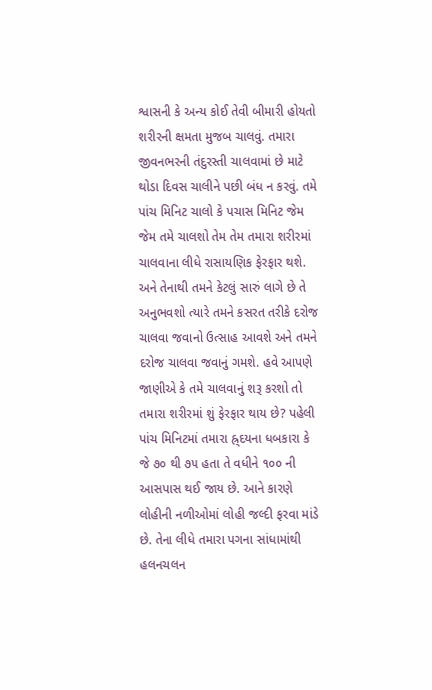શ્વાસની કે અન્ય કોઈ તેવી બીમારી હોયતો શરીરની ક્ષમતા મુજબ ચાલવું. તમારા જીવનભરની તંદુરસ્તી ચાલવામાં છે માટે થોડા દિવસ ચાલીને પછી બંધ ન કરવું. તમે પાંચ મિનિટ ચાલો કે પચાસ મિનિટ જેમ જેમ તમે ચાલશો તેમ તેમ તમારા શરીરમાં ચાલવાના લીધે રાસાયણિક ફેરફાર થશે. અને તેનાથી તમને કેટલું સારું લાગે છે તે અનુભવશો ત્યારે તમને કસરત તરીકે દરોજ ચાલવા જવાનો ઉત્સાહ આવશે અને તમને દરોજ ચાલવા જવાનું ગમશે. હવે આપણે જાણીએ કે તમે ચાલવાનું શરૂ કરશો તો તમારા શરીરમાં શું ફેરફાર થાય છે? પહેલી પાંચ મિનિટમાં તમારા હ્ર્દયના ધબકારા કે જે ૭૦ થી ૭૫ હતા તે વધીને ૧૦૦ ની આસપાસ થઈ જાય છે. આને કારણે લોહીની નળીઓમાં લોહી જલ્દી ફરવા માંડે છે. તેના લીધે તમારા પગના સાંધામાંથી હલનચલન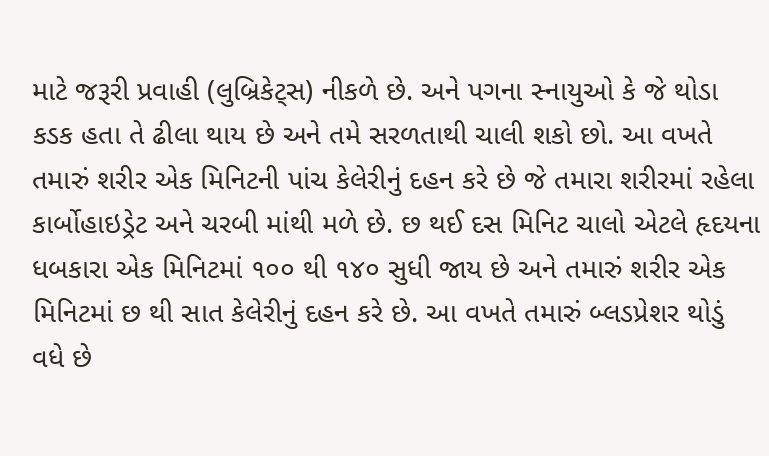માટે જરૂરી પ્રવાહી (લુબ્રિકેટ્સ) નીકળે છે. અને પગના સ્નાયુઓ કે જે થોડા કડક હતા તે ઢીલા થાય છે અને તમે સરળતાથી ચાલી શકો છો. આ વખતે તમારું શરીર એક મિનિટની પાંચ કેલેરીનું દહન કરે છે જે તમારા શરીરમાં રહેલા કાર્બોહાઇડ્રેટ અને ચરબી માંથી મળે છે. છ થઈ દસ મિનિટ ચાલો એટલે હૃદયના ધબકારા એક મિનિટમાં ૧૦૦ થી ૧૪૦ સુધી જાય છે અને તમારું શરીર એક મિનિટમાં છ થી સાત કેલેરીનું દહન કરે છે. આ વખતે તમારું બ્લડપ્રેશર થોડું વધે છે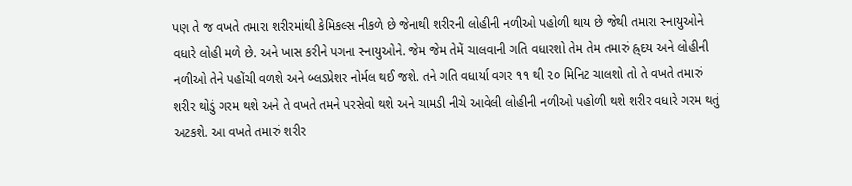પણ તે જ વખતે તમારા શરીરમાંથી કેમિકલ્સ નીકળે છે જેનાથી શરીરની લોહીની નળીઓ પહોળી થાય છે જેથી તમારા સ્નાયુઓને વધારે લોહી મળે છે. અને ખાસ કરીને પગના સ્નાયુઓને. જેમ જેમ તેમેં ચાલવાની ગતિ વધારશો તેમ તેમ તમારું હ્ર્દય અને લોહીની નળીઓ તેને પહોંચી વળશે અને બ્લડપ્રેશર નોર્મલ થઈ જશે. તને ગતિ વધાર્યા વગર ૧૧ થી ૨૦ મિનિટ ચાલશો તો તે વખતે તમારું શરીર થોડું ગરમ થશે અને તે વખતે તમને પરસેવો થશે અને ચામડી નીચે આવેલી લોહીની નળીઓ પહોળી થશે શરીર વધારે ગરમ થતું અટકશે. આ વખતે તમારું શરીર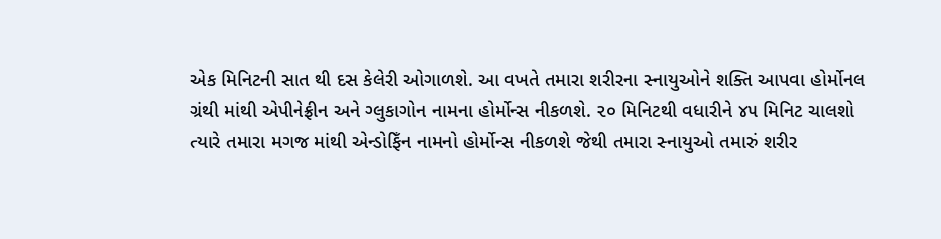એક મિનિટની સાત થી દસ કેલેરી ઓગાળશે. આ વખતે તમારા શરીરના સ્નાયુઓને શક્તિ આપવા હોર્મોનલ ગ્રંથી માંથી એપીનેફ્રીન અને ગ્લુકાગોન નામના હોર્મોન્સ નીકળશે. ૨૦ મિનિટથી વધારીને ૪૫ મિનિટ ચાલશો ત્યારે તમારા મગજ માંથી એન્ડોફિઁન નામનો હોર્મોન્સ નીકળશે જેથી તમારા સ્નાયુઓ તમારું શરીર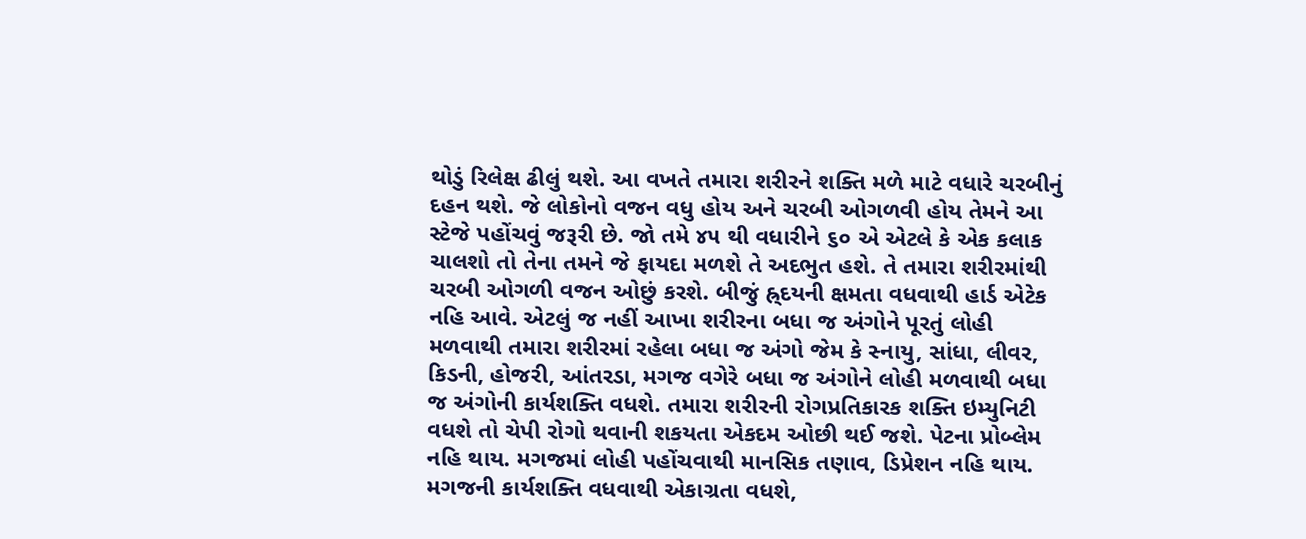થોડું રિલેક્ષ ઢીલું થશે. આ વખતે તમારા શરીરને શક્તિ મળે માટે વધારે ચરબીનું દહન થશે. જે લોકોનો વજન વધુ હોય અને ચરબી ઓગળવી હોય તેમને આ સ્ટેજે પહોંચવું જરૂરી છે. જો તમે ૪૫ થી વધારીને ૬૦ એ એટલે કે એક કલાક ચાલશો તો તેના તમને જે ફાયદા મળશે તે અદભુત હશે. તે તમારા શરીરમાંથી ચરબી ઓગળી વજન ઓછું કરશે. બીજું હ્ર્દયની ક્ષમતા વધવાથી હાર્ડ એટેક નહિ આવે. એટલું જ નહીં આખા શરીરના બધા જ અંગોને પૂરતું લોહી મળવાથી તમારા શરીરમાં રહેલા બધા જ અંગો જેમ કે સ્નાયુ, સાંધા, લીવર, કિડની, હોજરી, આંતરડા, મગજ વગેરે બધા જ અંગોને લોહી મળવાથી બધા જ અંગોની કાર્યશક્તિ વધશે. તમારા શરીરની રોગપ્રતિકારક શક્તિ ઇમ્યુનિટી વધશે તો ચેપી રોગો થવાની શકયતા એકદમ ઓછી થઈ જશે. પેટના પ્રોબ્લેમ નહિ થાય. મગજમાં લોહી પહોંચવાથી માનસિક તણાવ, ડિપ્રેશન નહિ થાય. મગજની કાર્યશક્તિ વધવાથી એકાગ્રતા વધશે,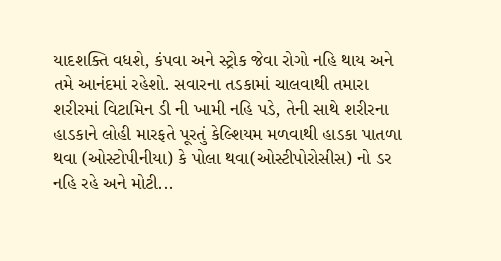યાદશક્તિ વધશે, કંપવા અને સ્ટ્રોક જેવા રોગો નહિ થાય અને તમે આનંદમાં રહેશો. સવારના તડકામાં ચાલવાથી તમારા શરીરમાં વિટામિન ડી ની ખામી નહિ પડે, તેની સાથે શરીરના હાડકાને લોહી મારફતે પૂરતું કેલ્શિયમ મળવાથી હાડકા પાતળા થવા (ઓસ્ટોપીનીયા) કે પોલા થવા(ઓસ્ટીપોરોસીસ) નો ડર નહિ રહે અને મોટી...